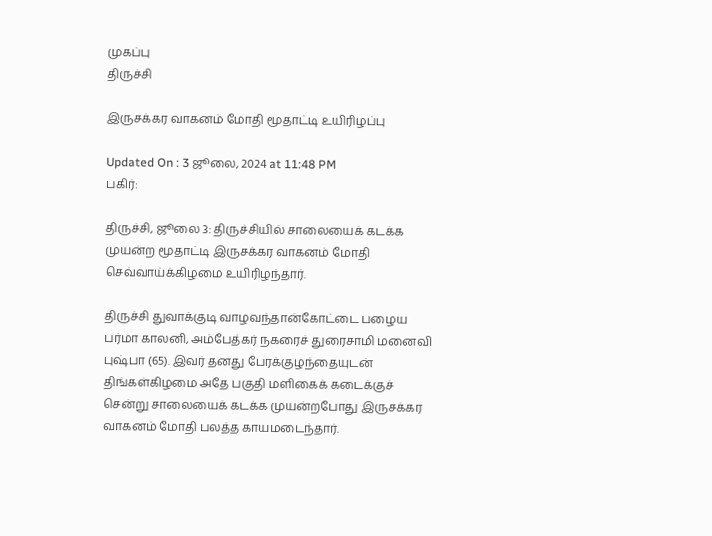முகப்பு
திருச்சி

இருசக்கர வாகனம் மோதி மூதாட்டி உயிரிழப்பு

Updated On : 3 ஜூலை, 2024 at 11:48 PM
பகிர்:

திருச்சி, ஜூலை 3: திருச்சியில் சாலையைக் கடக்க முயன்ற மூதாட்டி இருசக்கர வாகனம் மோதி செவ்வாய்க்கிழமை உயிரிழந்தார்.

திருச்சி துவாக்குடி வாழவந்தான்கோட்டை பழைய பர்மா காலனி, அம்பேத்கர் நகரைச் துரைசாமி மனைவி புஷ்பா (65). இவர் தனது பேரக்குழந்தையுடன் திங்கள்கிழமை அதே பகுதி மளிகைக் கடைக்குச் சென்று சாலையைக் கடக்க முயன்றபோது இருசக்கர வாகனம் மோதி பலத்த காயமடைந்தார்.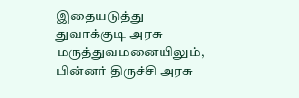இதையடுத்து துவாக்குடி அரசு மருத்துவமனையிலும், பின்னர் திருச்சி அரசு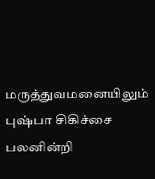மருத்துவமனையிலும் புஷ்பா சிகிச்சை பலனின்றி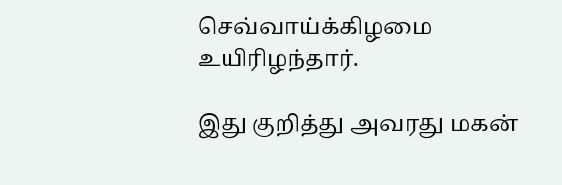செவ்வாய்க்கிழமை உயிரிழந்தார்.

இது குறித்து அவரது மகன்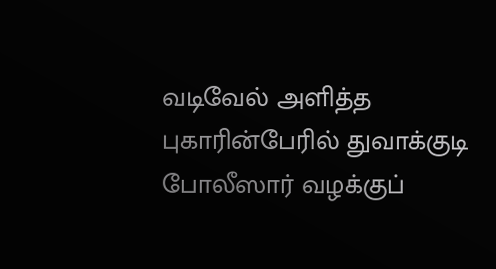வடிவேல் அளித்த புகாரின்பேரில் துவாக்குடி போலீஸார் வழக்குப்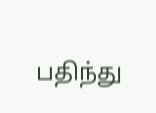பதிந்து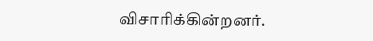விசாரிக்கின்றனர்.